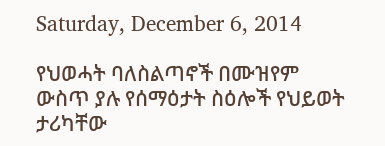Saturday, December 6, 2014

የህወሓት ባለስልጣኖች በሙዝየም ውስጥ ያሉ የሰማዕታት ስዕሎች የህይወት ታሪካቸው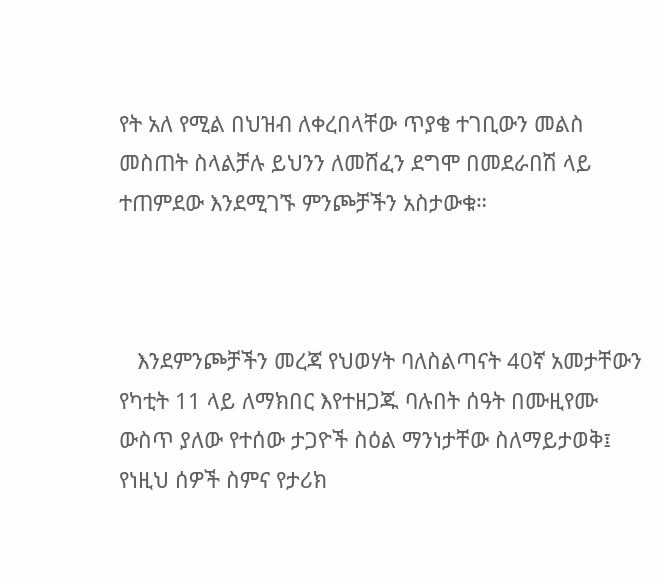የት አለ የሚል በህዝብ ለቀረበላቸው ጥያቄ ተገቢውን መልስ መስጠት ስላልቻሉ ይህንን ለመሸፈን ደግሞ በመደራበሽ ላይ ተጠምደው እንደሚገኙ ምንጮቻችን አስታውቁ።



   እንደምንጮቻችን መረጃ የህወሃት ባለስልጣናት 40ኛ አመታቸውን  የካቲት 11 ላይ ለማክበር እየተዘጋጁ ባሉበት ሰዓት በሙዚየሙ ውስጥ ያለው የተሰው ታጋዮች ስዕል ማንነታቸው ስለማይታወቅ፤ የነዚህ ሰዎች ስምና የታሪክ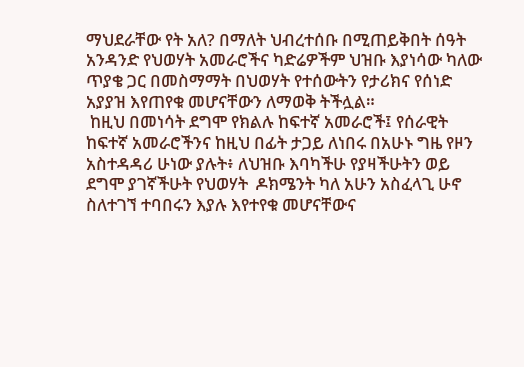ማህደራቸው የት አለ? በማለት ህብረተሰቡ በሚጠይቅበት ሰዓት አንዳንድ የህወሃት አመራሮችና ካድሬዎችም ህዝቡ እያነሳው ካለው ጥያቄ ጋር በመስማማት በህወሃት የተሰውትን የታሪክና የሰነድ አያያዝ እየጠየቁ መሆናቸውን ለማወቅ ትችሏል።
 ከዚህ በመነሳት ደግሞ የክልሉ ከፍተኛ አመራሮች፤ የሰራዊት ከፍተኛ አመራሮችንና ከዚህ በፊት ታጋይ ለነበሩ በአሁኑ ግዜ የዞን አስተዳዳሪ ሁነው ያሉት፥ ለህዝቡ እባካችሁ የያዛችሁትን ወይ ደግሞ ያገኛችሁት የህወሃት  ዶክሜንት ካለ አሁን አስፈላጊ ሁኖ ስለተገኘ ተባበሩን እያሉ እየተየቁ መሆናቸውና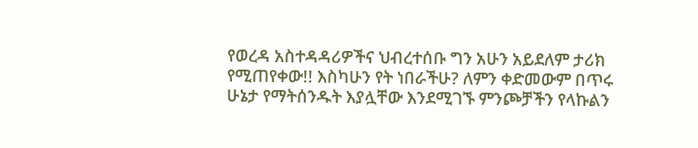የወረዳ አስተዳዳሪዎችና ህብረተሰቡ ግን አሁን አይደለም ታሪክ የሚጠየቀው!! እስካሁን የት ነበራችሁ? ለምን ቀድመውም በጥሩ ሁኔታ የማትሰንዱት እያሏቸው እንደሚገኙ ምንጮቻችን የላኩልን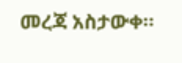መረጃ አስታውቀ።